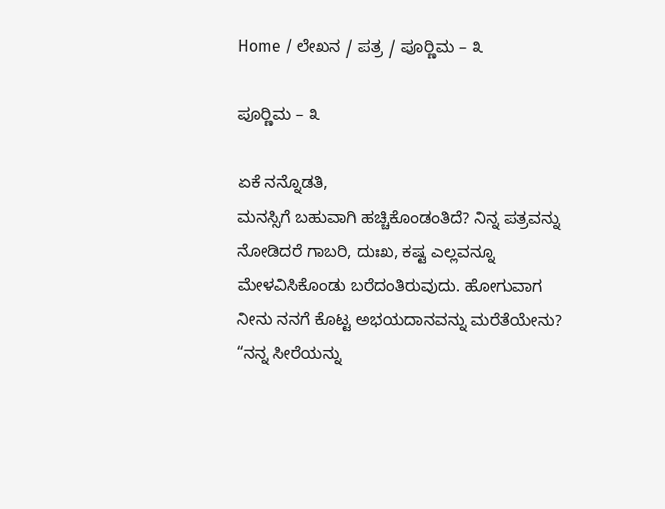Home / ಲೇಖನ / ಪತ್ರ / ಪೂರ‍್ಣಿಮ – ೩

ಪೂರ‍್ಣಿಮ – ೩

ಏಕೆ ನನ್ನೊಡತಿ,
ಮನಸ್ಸಿಗೆ ಬಹುವಾಗಿ ಹಚ್ಚಿಕೊಂಡಂತಿದೆ? ನಿನ್ನ ಪತ್ರವನ್ನು ನೋಡಿದರೆ ಗಾಬರಿ, ದುಃಖ, ಕಷ್ಟ ಎಲ್ಲವನ್ನೂ ಮೇಳವಿಸಿಕೊಂಡು ಬರೆದಂತಿರುವುದು. ಹೋಗುವಾಗ ನೀನು ನನಗೆ ಕೊಟ್ಟ ಅಭಯದಾನವನ್ನು ಮರೆತೆಯೇನು? “ನನ್ನ ಸೀರೆಯನ್ನು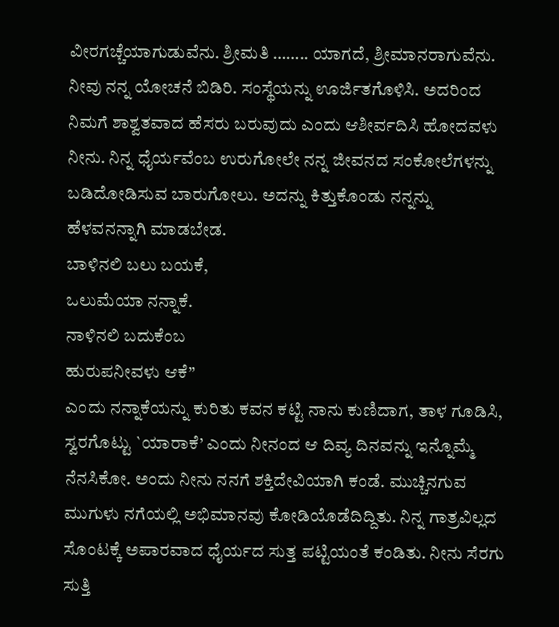ವೀರಗಚ್ಚೆಯಾಗುಡುವೆನು. ಶ್ರೀಮತಿ …….. ಯಾಗದೆ, ಶ್ರೀಮಾನರಾಗುವೆನು. ನೀವು ನನ್ನ ಯೋಚನೆ ಬಿಡಿರಿ. ಸಂಸ್ಥೆಯನ್ನು ಊರ್ಜಿತಗೊಳಿಸಿ. ಅದರಿಂದ ನಿಮಗೆ ಶಾಶ್ವತವಾದ ಹೆಸರು ಬರುವುದು ಎಂದು ಆಶೀರ್ವದಿಸಿ ಹೋದವಳು ನೀನು. ನಿನ್ನ ಧೈರ್ಯವೆಂಬ ಉರುಗೋಲೇ ನನ್ನ ಜೀವನದ ಸಂಕೋಲೆಗಳನ್ನು ಬಡಿದೋಡಿಸುವ ಬಾರುಗೋಲು. ಅದನ್ನು ಕಿತ್ತುಕೊಂಡು ನನ್ನನ್ನು ಹೆಳವನನ್ನಾಗಿ ಮಾಡಬೇಡ.
ಬಾಳಿನಲಿ ಬಲು ಬಯಕೆ,
ಒಲುಮೆಯಾ ನನ್ನಾಕೆ.
ನಾಳಿನಲಿ ಬದುಕೆಂಬ
ಹುರುಪನೀವಳು ಆಕೆ”
ಎಂದು ನನ್ನಾಕೆಯನ್ನು ಕುರಿತು ಕವನ ಕಟ್ಟಿ ನಾನು ಕುಣಿದಾಗ, ತಾಳ ಗೂಡಿಸಿ, ಸ್ವರಗೊಟ್ಟು `ಯಾರಾಕೆ’ ಎಂದು ನೀನಂದ ಆ ದಿವ್ಯ ದಿನವನ್ನು ಇನ್ನೊಮ್ಮೆ ನೆನಸಿಕೋ. ಅಂದು ನೀನು ನನಗೆ ಶಕ್ತಿದೇವಿಯಾಗಿ ಕಂಡೆ. ಮುಚ್ಚಿನಗುವ ಮುಗುಳು ನಗೆಯಲ್ಲಿ ಅಭಿಮಾನವು ಕೋಡಿಯೊಡೆದಿದ್ದಿತು. ನಿನ್ನ ಗಾತ್ರವಿಲ್ಲದ ಸೊಂಟಕ್ಕೆ ಅಪಾರವಾದ ಧೈರ್ಯದ ಸುತ್ತ ಪಟ್ಟಿಯಂತೆ ಕಂಡಿತು. ನೀನು ಸೆರಗು ಸುತ್ತಿ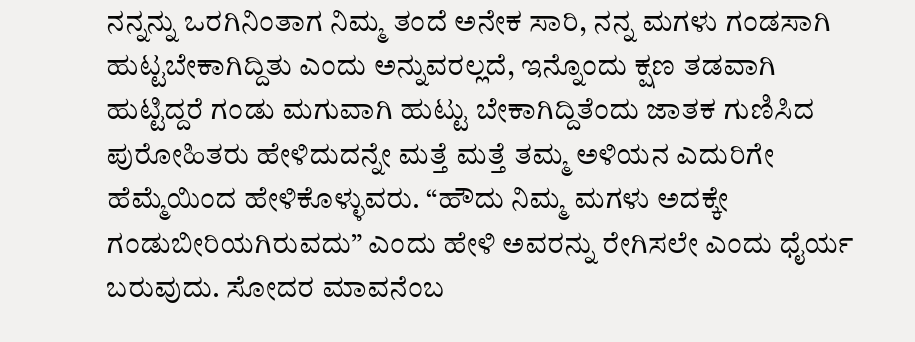ನನ್ನನ್ನು ಒರಗಿನಿಂತಾಗ ನಿಮ್ಮ ತಂದೆ ಅನೇಕ ಸಾರಿ, ನನ್ನ ಮಗಳು ಗಂಡಸಾಗಿ ಹುಟ್ಟಬೇಕಾಗಿದ್ದಿತು ಎಂದು ಅನ್ನುವರಲ್ಲದೆ, ಇನ್ನೊಂದು ಕ್ಷಣ ತಡವಾಗಿ ಹುಟ್ಟಿದ್ದರೆ ಗಂಡು ಮಗುವಾಗಿ ಹುಟ್ಟು ಬೇಕಾಗಿದ್ದಿತೆಂದು ಜಾತಕ ಗುಣಿಸಿದ ಪುರೋಹಿತರು ಹೇಳಿದುದನ್ನೇ ಮತ್ತೆ ಮತ್ತೆ ತಮ್ಮ ಅಳಿಯನ ಎದುರಿಗೇ ಹೆಮ್ಮೆಯಿಂದ ಹೇಳಿಕೊಳ್ಳುವರು. “ಹೌದು ನಿಮ್ಮ ಮಗಳು ಅದಕ್ಕೇ ಗಂಡುಬೀರಿಯಗಿರುವದು” ಎಂದು ಹೇಳಿ ಅವರನ್ನು ರೇಗಿಸಲೇ ಎಂದು ಧೈರ್ಯ ಬರುವುದು. ಸೋದರ ಮಾವನೆಂಬ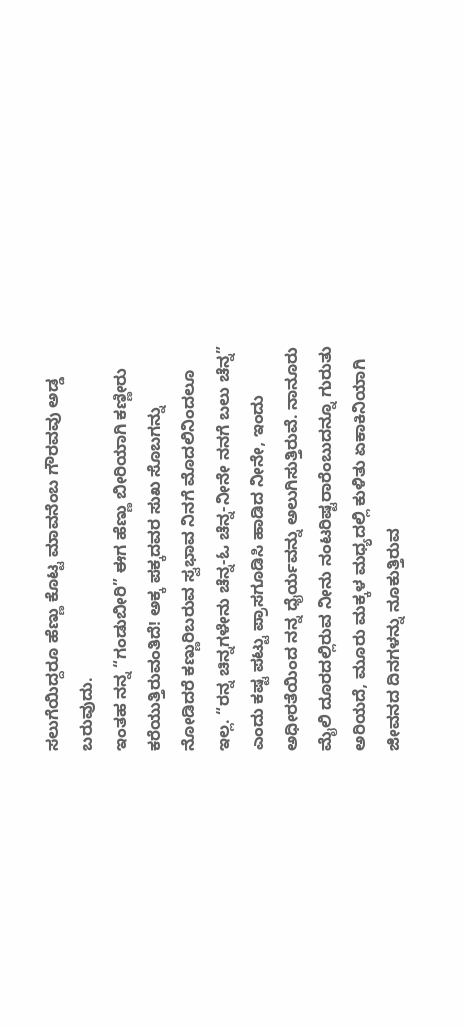ಸಲುಗೆಯಿದ್ದರೂ ಹೆಣ್ಣು ಕೊಟ್ಟ ಮಾವನೆಂಬ ಗೌರವವು ಅಡ್ಡ ಬರುವುದು.
ಇಂತಹ ನನ್ನ “ಗಂಡುಬೀರಿ” ಈಗ ಹೆಣ್ಣು ಬೀರಿಯಾಗಿ ಕಣ್ಣೀರು ಕರೆಯುತ್ತಿರುವಂತಿದೆ! ಅಕ್ಕ ಪಕ್ಕದವರ ಸುಖ ಸೊಬಗನ್ನು ನೋಡಿದರೆ ಕಣ್ಣುರಿಬರುವ ಸ್ವಭಾವ ನಿನಗೆ ಮೊದಲಿನಿಂದಲೂ ಇಲ್ಲ. “ರನ್ನ ಚಿನ್ನಗಳೇನು ಚೆನ್ನ-ಓ ಚೆನ್ನ-ನೀನೇ ನನಗೆ ಬಲು ಚೆನ್ನ” ಎಂದು ಕಷ್ಟ ಪಟ್ಟು ಪ್ರಾಸಗೂಡಿಸಿ ಹಾಡಿದ ನೀನೇ, ಇಂದು ಅಧೀರತೆಯಿಂದ ನನ್ನ ಧೈರ್ಯವನ್ನು ಅಲುಗಿಸುತ್ತಿರುವೆ. ನಾನೂರು ಮೈಲಿ ದೂರದಲ್ಲಿರುವ ನೀನು ನಂಟರಿಷ್ಟರಾರೆಂಬುದನ್ನೂ ಗುರುತು ಅರಿಯದೆ, ಮೂರು ಮಕ್ಕಳ ಮಧ್ಯದಲ್ಲಿ ಕುಳಿತು ಏಕಾಕಿನಿಯಾಗಿ ಜೀವನದ ದಿನಗಳನ್ನು ನೂಕುತ್ತಿರುವ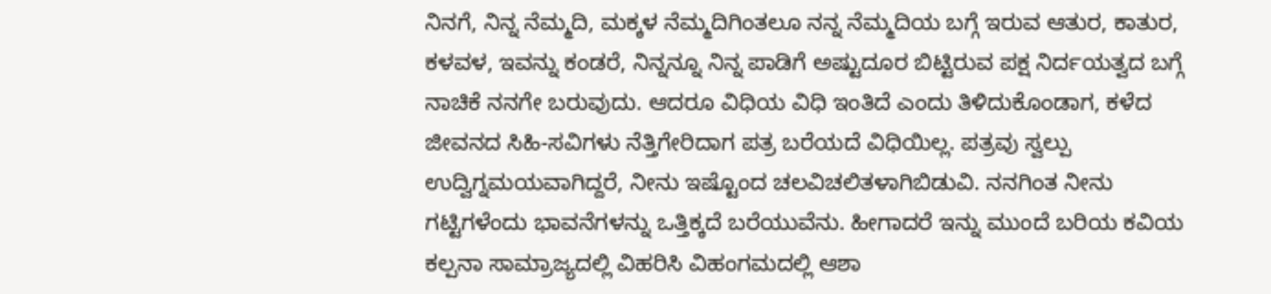ನಿನಗೆ, ನಿನ್ನ ನೆಮ್ಮದಿ, ಮಕ್ಕಳ ನೆಮ್ಮದಿಗಿಂತಲೂ ನನ್ನ ನೆಮ್ಮದಿಯ ಬಗ್ಗೆ ಇರುವ ಆತುರ, ಕಾತುರ, ಕಳವಳ, ಇವನ್ನು ಕಂಡರೆ, ನಿನ್ನನ್ನೂ ನಿನ್ನ ಪಾಡಿಗೆ ಅಷ್ಟುದೂರ ಬಿಟ್ಟಿರುವ ಪಕ್ಷ ನಿರ್ದಯತ್ವದ ಬಗ್ಗೆ ನಾಚಿಕೆ ನನಗೇ ಬರುವುದು. ಆದರೂ ವಿಧಿಯ ವಿಧಿ ಇಂತಿದೆ ಎಂದು ತಿಳಿದುಕೊಂಡಾಗ, ಕಳೆದ ಜೀವನದ ಸಿಹಿ-ಸವಿಗಳು ನೆತ್ತಿಗೇರಿದಾಗ ಪತ್ರ ಬರೆಯದೆ ವಿಧಿಯಿಲ್ಲ. ಪತ್ರವು ಸ್ವಲ್ಪು ಉದ್ವಿಗ್ನಮಯವಾಗಿದ್ದರೆ, ನೀನು ಇಷ್ಟೊಂದ ಚಲವಿಚಲಿತಳಾಗಿಬಿಡುವಿ. ನನಗಿಂತ ನೀನು ಗಟ್ಟಿಗಳೆಂದು ಭಾವನೆಗಳನ್ನು ಒತ್ತಿಕ್ಕದೆ ಬರೆಯುವೆನು. ಹೀಗಾದರೆ ಇನ್ನು ಮುಂದೆ ಬರಿಯ ಕವಿಯ ಕಲ್ಪನಾ ಸಾಮ್ರಾಜ್ಯದಲ್ಲಿ ವಿಹರಿಸಿ ವಿಹಂಗಮದಲ್ಲಿ ಆಶಾ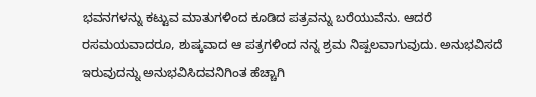ಭವನಗಳನ್ನು ಕಟ್ಟುವ ಮಾತುಗಳಿಂದ ಕೂಡಿದ ಪತ್ರವನ್ನು ಬರೆಯುವೆನು. ಆದರೆ ರಸಮಯವಾದರೂ, ಶುಷ್ಕವಾದ ಆ ಪತ್ರಗಳಿಂದ ನನ್ನ ಶ್ರಮ ನಿಷ್ಪಲವಾಗುವುದು. ಅನುಭವಿಸದೆ ಇರುವುದನ್ನು ಅನುಭವಿಸಿದವನಿಗಿಂತ ಹೆಚ್ಚಾಗಿ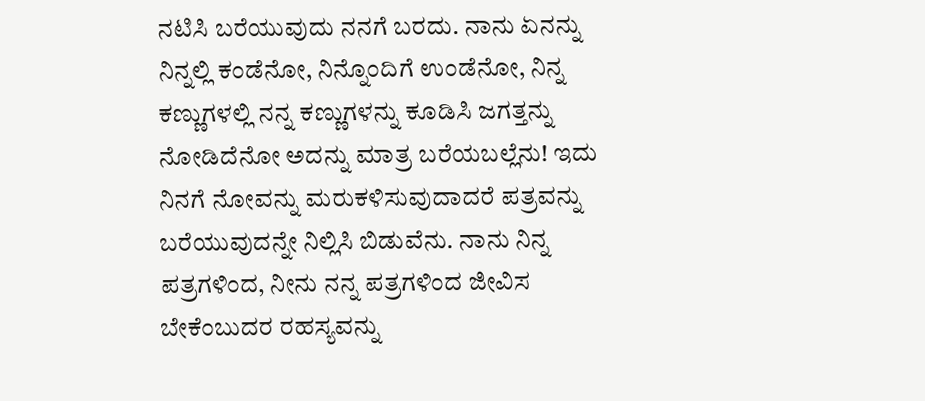ನಟಿಸಿ ಬರೆಯುವುದು ನನಗೆ ಬರದು. ನಾನು ಏನನ್ನು ನಿನ್ನಲ್ಲಿ ಕಂಡೆನೋ, ನಿನ್ನೊಂದಿಗೆ ಉಂಡೆನೋ, ನಿನ್ನ ಕಣ್ಣುಗಳಲ್ಲಿ ನನ್ನ ಕಣ್ಣುಗಳನ್ನು ಕೂಡಿಸಿ ಜಗತ್ತನ್ನು ನೋಡಿದೆನೋ ಅದನ್ನು ಮಾತ್ರ ಬರೆಯಬಲ್ಲೆನು! ಇದು ನಿನಗೆ ನೋವನ್ನು ಮರುಕಳಿಸುವುದಾದರೆ ಪತ್ರವನ್ನು ಬರೆಯುವುದನ್ನೇ ನಿಲ್ಲಿಸಿ ಬಿಡುವೆನು. ನಾನು ನಿನ್ನ ಪತ್ರಗಳಿಂದ, ನೀನು ನನ್ನ ಪತ್ರಗಳಿಂದ ಜೀವಿಸ ಬೇಕೆಂಬುದರ ರಹಸ್ಯವನ್ನು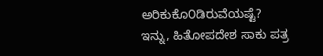ಅರಿಕುಕೊ೦ಡಿರುವೆಯಷ್ಟೆ?
ಇನ್ನು, ಹಿತೋಪದೇಶ ಸಾಕು ಪತ್ರ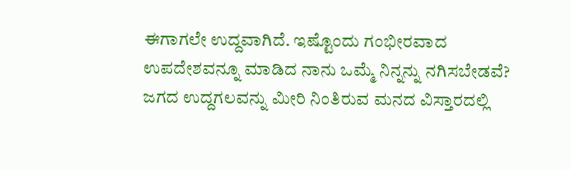ಈಗಾಗಲೇ ಉದ್ದವಾಗಿದೆ. ಇಷ್ಟೊಂದು ಗಂಭೀರವಾದ ಉಪದೇಶವನ್ನೂ ಮಾಡಿದ ನಾನು ಒಮ್ಮೆ ನಿನ್ನನ್ನು ನಗಿಸಬೇಡವೆ? ಜಗದ ಉದ್ದಗಲವನ್ನು ಮೀರಿ ನಿಂತಿರುವ ಮನದ ವಿಸ್ತಾರದಲ್ಲಿ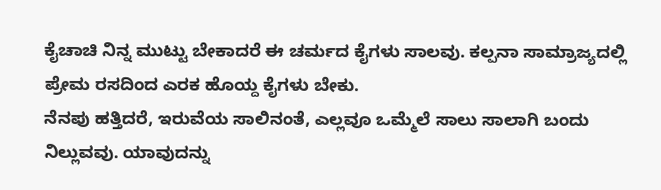ಕೈಚಾಚಿ ನಿನ್ನ ಮುಟ್ಟು ಬೇಕಾದರೆ ಈ ಚರ್ಮದ ಕೈಗಳು ಸಾಲವು. ಕಲ್ಪನಾ ಸಾಮ್ರಾಜ್ಯದಲ್ಲಿ ಪ್ರೇಮ ರಸದಿಂದ ಎರಕ ಹೊಯ್ದ ಕೈಗಳು ಬೇಕು.
ನೆನಪು ಹತ್ತಿದರೆ, ಇರುವೆಯ ಸಾಲಿನಂತೆ, ಎಲ್ಲವೂ ಒಮ್ಮೆಲೆ ಸಾಲು ಸಾಲಾಗಿ ಬಂದು ನಿಲ್ಲುವವು. ಯಾವುದನ್ನು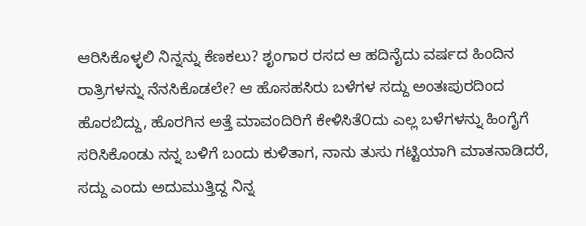ಆರಿಸಿಕೊಳ್ಳಲಿ ನಿನ್ನನ್ನು ಕೆಣಕಲು? ಶೃಂಗಾರ ರಸದ ಆ ಹದಿನೈದು ವರ್ಷದ ಹಿಂದಿನ ರಾತ್ರಿಗಳನ್ನು ನೆನಸಿಕೊಡಲೇ? ಆ ಹೊಸಹಸಿರು ಬಳೆಗಳ ಸದ್ದು ಅಂತಃಪುರದಿಂದ ಹೊರಬಿದ್ದು, ಹೊರಗಿನ ಅತ್ತೆ ಮಾವಂದಿರಿಗೆ ಕೇಳಿಸಿತೆ೦ದು ಎಲ್ಲ ಬಳೆಗಳನ್ನು ಹಿಂಗೈಗೆ ಸರಿಸಿಕೊಂಡು ನನ್ನ ಬಳಿಗೆ ಬಂದು ಕುಳಿತಾಗ, ನಾನು ತುಸು ಗಟ್ಟಿಯಾಗಿ ಮಾತನಾಡಿದರೆ, ಸದ್ದು ಎಂದು ಅದುಮುತ್ತಿದ್ದ ನಿನ್ನ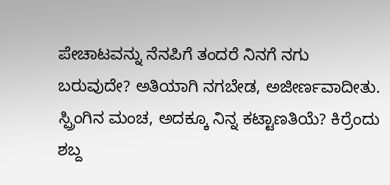ಪೇಚಾಟವನ್ನು ನೆನಪಿಗೆ ತಂದರೆ ನಿನಗೆ ನಗು ಬರುವುದೇ? ಅತಿಯಾಗಿ ನಗಬೇಡ, ಅಜೀರ್ಣವಾದೀತು.
ಸ್ಪ್ರಿಂಗಿನ ಮಂಚ, ಅದಕ್ಕೂ ನಿನ್ನ ಕಟ್ಟಾಣತಿಯೆ? ಕಿರ್ರೆಂದು ಶಬ್ದ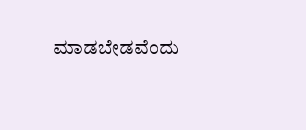ಮಾಡಬೇಡವೆಂದು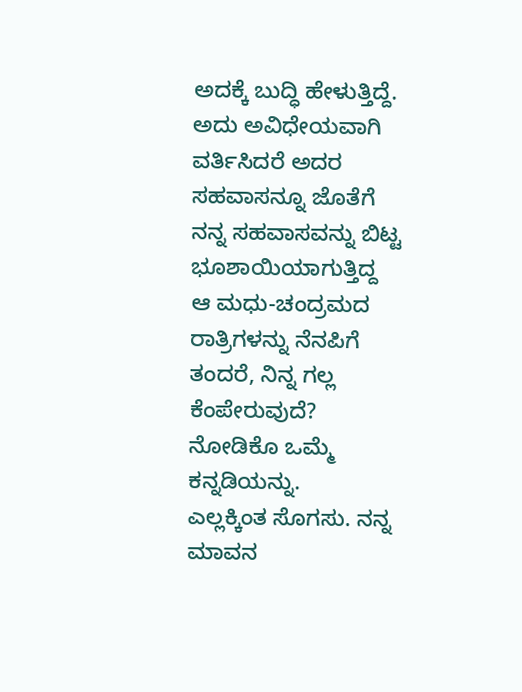ಅದಕ್ಕೆ ಬುದ್ಧಿ ಹೇಳುತ್ತಿದ್ದೆ. ಅದು ಅವಿಧೇಯವಾಗಿ ವರ್ತಿಸಿದರೆ ಅದರ ಸಹವಾಸನ್ನೂ ಜೊತೆಗೆ ನನ್ನ ಸಹವಾಸವನ್ನು ಬಿಟ್ಟ ಭೂಶಾಯಿಯಾಗುತ್ತಿದ್ದ ಆ ಮಧು-ಚಂದ್ರಮದ ರಾತ್ರಿಗಳನ್ನು ನೆನಪಿಗೆ ತಂದರೆ, ನಿನ್ನ ಗಲ್ಲ ಕೆಂಪೇರುವುದೆ? ನೋಡಿಕೊ ಒಮ್ಮೆ ಕನ್ನಡಿಯನ್ನು.
ಎಲ್ಲಕ್ಕಿಂತ ಸೊಗಸು. ನನ್ನ ಮಾವನ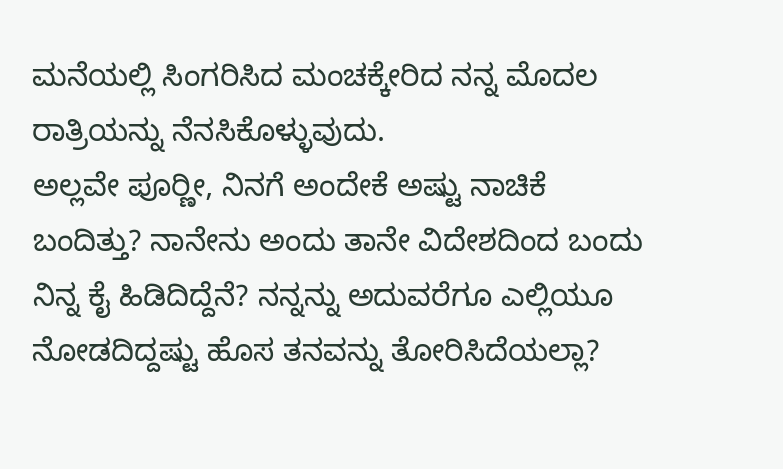ಮನೆಯಲ್ಲಿ ಸಿಂಗರಿಸಿದ ಮಂಚಕ್ಕೇರಿದ ನನ್ನ ಮೊದಲ ರಾತ್ರಿಯನ್ನು ನೆನಸಿಕೊಳ್ಳುವುದು.
ಅಲ್ಲವೇ ಪೂರ‍್ಣೀ, ನಿನಗೆ ಅಂದೇಕೆ ಅಷ್ಟು ನಾಚಿಕೆ ಬಂದಿತ್ತು? ನಾನೇನು ಅಂದು ತಾನೇ ವಿದೇಶದಿಂದ ಬಂದು ನಿನ್ನ ಕೈ ಹಿಡಿದಿದ್ದೆನೆ? ನನ್ನನ್ನು ಅದುವರೆಗೂ ಎಲ್ಲಿಯೂ ನೋಡದಿದ್ದಷ್ಟು ಹೊಸ ತನವನ್ನು ತೋರಿಸಿದೆಯಲ್ಲಾ?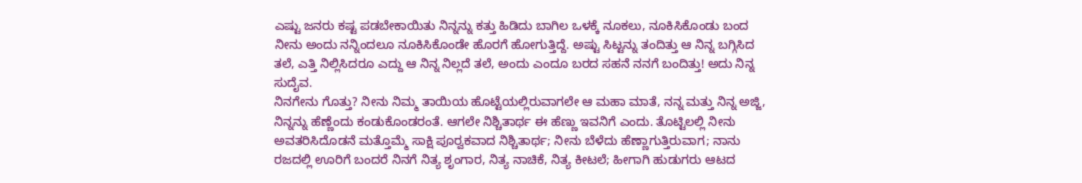ಎಷ್ಟು ಜನರು ಕಷ್ಟ ಪಡಬೇಕಾಯಿತು ನಿನ್ನನ್ನು ಕತ್ತು ಹಿಡಿದು ಬಾಗಿಲ ಒಳಕ್ಕೆ ನೂಕಲು, ನೂಕಿಸಿಕೊಂಡು ಬಂದ ನೀನು ಅಂದು ನನ್ನಿಂದಲೂ ನೂಕಿಸಿಕೊಂಡೇ ಹೊರಗೆ ಹೋಗುತ್ತಿದ್ದೆ. ಅಷ್ಟು ಸಿಟ್ಟನ್ನು ತಂದಿತ್ತು ಆ ನಿನ್ನ ಬಗ್ಗಿಸಿದ ತಲೆ, ಎತ್ತಿ ನಿಲ್ಲಿಸಿದರೂ ಎದ್ದು ಆ ನಿನ್ನ ನಿಲ್ಲದೆ ತಲೆ, ಅಂದು ಎಂದೂ ಬರದ ಸಹನೆ ನನಗೆ ಬಂದಿತ್ತು! ಅದು ನಿನ್ನ ಸುದೈವ.
ನಿನಗೇನು ಗೊತ್ತು? ನೀನು ನಿಮ್ಮ ತಾಯಿಯ ಹೊಟ್ಟೆಯಲ್ಲಿರುವಾಗಲೇ ಆ ಮಹಾ ಮಾತೆ, ನನ್ನ ಮತ್ತು ನಿನ್ನ ಅಜ್ಜಿ, ನಿನ್ನನ್ನು ಹೆಣ್ಣೆಂದು ಕಂಡುಕೊಂಡರಂತೆ. ಆಗಲೇ ನಿಶ್ಚಿತಾರ್ಥ ಈ ಹೆಣ್ಣು ಇವನಿಗೆ ಎಂದು. ತೊಟ್ಟಿಲಲ್ಲಿ ನೀನು ಅವತರಿಸಿದೊಡನೆ ಮತ್ತೊಮ್ಮೆ ಸಾಕ್ಷಿ ಪೂ‍ರ‍್ವಕವಾದ ನಿಶ್ಚಿತಾರ್ಥ; ನೀನು ಬೆಳೆದು ಹೆಣ್ಣಾಗುತ್ತಿರುವಾಗ; ನಾನು ರಜದಲ್ಲಿ ಊರಿಗೆ ಬಂದರೆ ನಿನಗೆ ನಿತ್ಯ ಶೃಂಗಾರ, ನಿತ್ಯ ನಾಚಿಕೆ, ನಿತ್ಯ ಕೀಟಲೆ; ಹೀಗಾಗಿ ಹುಡುಗರು ಆಟದ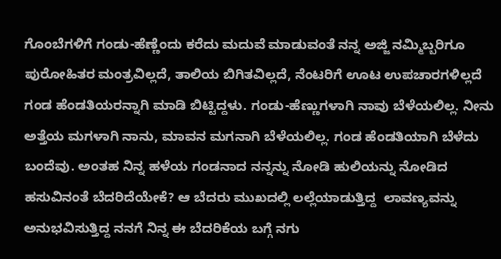ಗೊಂಬೆಗಳಿಗೆ ಗಂಡು-ಹೆಣ್ಣೆಂದು ಕರೆದು ಮದುವೆ ಮಾಡುವಂತೆ ನನ್ನ ಅಜ್ಜಿ ನಮ್ಮಿಬ್ಬರಿಗೂ ಪುರೋಹಿತರ ಮಂತ್ರವಿಲ್ಲದೆ, ತಾಲಿಯ ಬಿಗಿತವಿಲ್ಲದೆ, ನೆಂಟರಿಗೆ ಊಟ ಉಪಚಾರಗಳಿಲ್ಲದೆ ಗಂಡ ಹೆಂಡತಿಯರನ್ನಾಗಿ ಮಾಡಿ ಬಿಟ್ಟಿದ್ದಳು. ಗಂಡು-ಹೆಣ್ಣುಗಳಾಗಿ ನಾವು ಬೆಳೆಯಲಿಲ್ಲ. ನೀನು ಅತ್ತೆಯ ಮಗಳಾಗಿ ನಾನು, ಮಾವನ ಮಗನಾಗಿ ಬೆಳೆಯಲಿಲ್ಲ. ಗಂಡ ಹೆಂಡತಿಯಾಗಿ ಬೆಳೆದು ಬಂದೆವು. ಅಂತಹ ನಿನ್ನ ಹಳೆಯ ಗಂಡನಾದ ನನ್ನನ್ನು ನೋಡಿ ಹುಲಿಯನ್ನು ನೋಡಿದ ಹಸುವಿನಂತೆ ಬೆದರಿದೆಯೇಕೆ? ಆ ಬೆದರು ಮುಖದಲ್ಲಿ ಲಲ್ಲೆಯಾಡುತ್ತಿದ್ದ  ಲಾವಣ್ಯವನ್ನು ಅನುಭವಿಸುತ್ತಿದ್ದ ನನಗೆ ನಿನ್ನ ಈ ಬೆದರಿಕೆಯ ಬಗ್ಗೆ ನಗು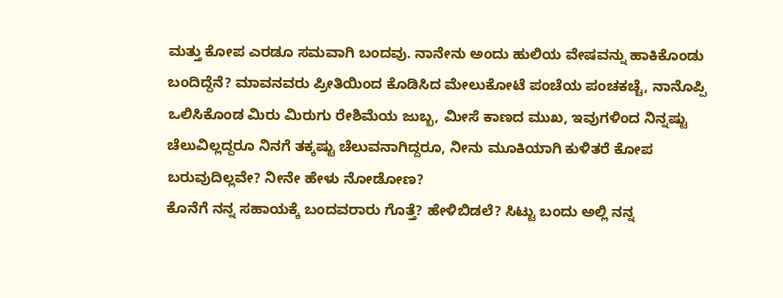ಮತ್ತು ಕೋಪ ಎರಡೂ ಸಮವಾಗಿ ಬಂದವು. ನಾನೇನು ಅಂದು ಹುಲಿಯ ವೇಷವನ್ನು ಹಾಕಿಕೊಂಡು ಬಂದಿದ್ದೆನೆ? ಮಾವನವರು ಪ್ರೀತಿಯಿಂದ ಕೊಡಿಸಿದ ಮೇಲುಕೋಟೆ ಪಂಚೆಯ ಪಂಚಕಚ್ಚೆ, ನಾನೊಪ್ಪಿ ಒಲಿಸಿಕೊಂಡ ಮಿರು ಮಿರುಗು ರೇಶಿಮೆಯ ಜುಬ್ಬ, ಮೀಸೆ ಕಾಣದ ಮುಖ, ಇವುಗಳಿಂದ ನಿನ್ನಷ್ಟು ಚೆಲುವಿಲ್ಲದ್ದರೂ ನಿನಗೆ ತಕ್ಕಷ್ಟು ಚೆಲುವನಾಗಿದ್ದರೂ, ನೀನು ಮೂಕಿಯಾಗಿ ಕುಳಿತರೆ ಕೋಪ ಬರುವುದಿಲ್ಲವೇ? ನೀನೇ ಹೇಳು ನೋಡೋಣ?
ಕೊನೆಗೆ ನನ್ನ ಸಹಾಯಕ್ಕೆ ಬಂದವರಾರು ಗೊತ್ತೆ? ಹೇಳಿಬಿಡಲೆ? ಸಿಟ್ಟು ಬಂದು ಅಲ್ಲಿ ನನ್ನ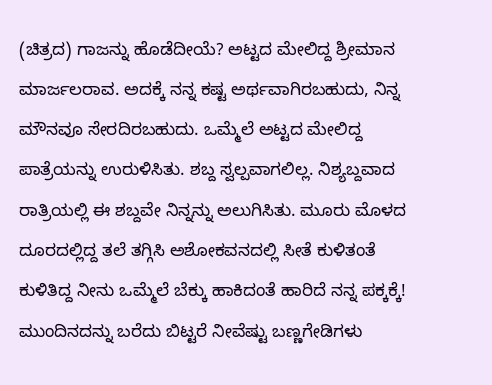(ಚಿತ್ರದ) ಗಾಜನ್ನು ಹೊಡೆದೀಯೆ? ಅಟ್ಟದ ಮೇಲಿದ್ದ ಶ್ರೀಮಾನ ಮಾರ್ಜಲರಾವ. ಅದಕ್ಕೆ ನನ್ನ ಕಷ್ಟ ಅರ್ಥವಾಗಿರಬಹುದು, ನಿನ್ನ ಮೌನವೂ ಸೇರದಿರಬಹುದು. ಒಮ್ಮೆಲೆ ಅಟ್ಟದ ಮೇಲಿದ್ದ ಪಾತ್ರೆಯನ್ನು ಉರುಳಿಸಿತು. ಶಬ್ದ ಸ್ವಲ್ಪವಾಗಲಿಲ್ಲ. ನಿಶ್ಯಬ್ದವಾದ ರಾತ್ರಿಯಲ್ಲಿ ಈ ಶಬ್ದವೇ ನಿನ್ನನ್ನು ಅಲುಗಿಸಿತು. ಮೂರು ಮೊಳದ ದೂರದಲ್ಲಿದ್ದ ತಲೆ ತಗ್ಗಿಸಿ ಅಶೋಕವನದಲ್ಲಿ ಸೀತೆ ಕುಳಿತಂತೆ ಕುಳಿತಿದ್ದ ನೀನು ಒಮ್ಮೆಲೆ ಬೆಕ್ಕು ಹಾಕಿದಂತೆ ಹಾರಿದೆ ನನ್ನ ಪಕ್ಕಕ್ಕೆ! ಮುಂದಿನದನ್ನು ಬರೆದು ಬಿಟ್ಟರೆ ನೀವೆಷ್ಟು ಬಣ್ಣಗೇಡಿಗಳು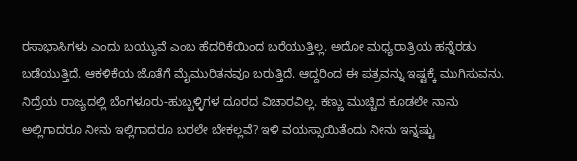ರಸಾಭಾಸಿಗಳು ಎಂದು ಬಯ್ಯುವೆ ಎಂಬ ಹೆದರಿಕೆಯಿಂದ ಬರೆಯುತ್ತಿಲ್ಲ. ಅದೋ ಮಧ್ಯರಾತ್ರಿಯ ಹನ್ನೆರಡು ಬಡೆಯುತ್ತಿದೆ. ಆಕಳಿಕೆಯ ಜೊತೆಗೆ ಮೈಮುರಿತನವೂ ಬರುತ್ತಿದೆ. ಆದ್ದರಿಂದ ಈ ಪತ್ರವನ್ನು ಇಷ್ಟಕ್ಕೆ ಮುಗಿಸುವನು. ನಿದ್ರೆಯ ರಾಜ್ಯದಲ್ಲಿ ಬೆಂಗಳೂರು-ಹುಬ್ಬಳ್ಳಿಗಳ ದೂರದ ವಿಚಾರವಿಲ್ಲ. ಕಣ್ಣು ಮುಚ್ಚಿದ ಕೂಡಲೇ ನಾನು ಅಲ್ಲಿಗಾದರೂ ನೀನು ಇಲ್ಲಿಗಾದರೂ ಬರಲೇ ಬೇಕಲ್ಲವೆ? ಇಳಿ ವಯಸ್ಸಾಯಿತೆಂದು ನೀನು ಇನ್ನಷ್ಟು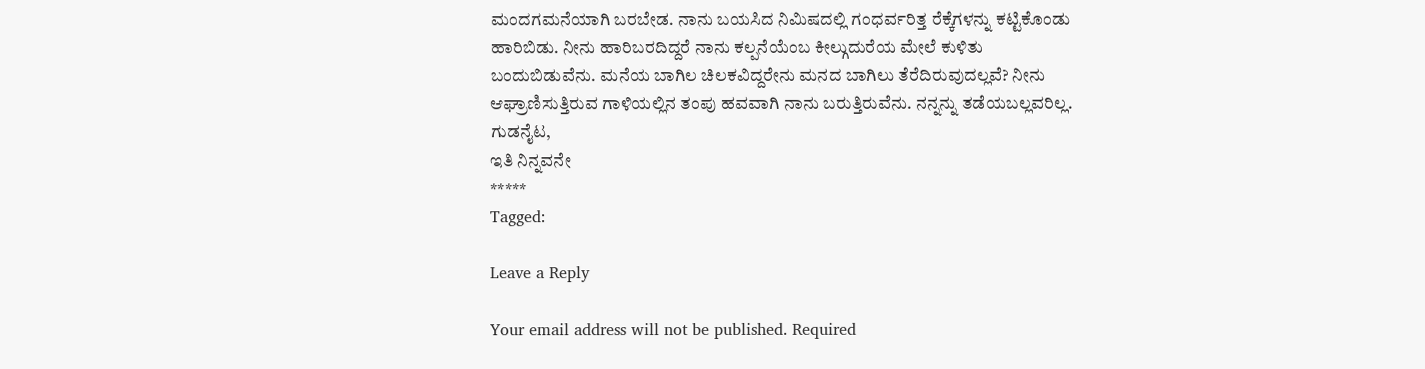ಮಂದಗಮನೆಯಾಗಿ ಬರಬೇಡ. ನಾನು ಬಯಸಿದ ನಿಮಿಷದಲ್ಲಿ ಗಂಧರ್ವರಿತ್ತ ರೆಕ್ಕೆಗಳನ್ನು ಕಟ್ಟಿಕೊಂಡು ಹಾರಿಬಿಡು. ನೀನು ಹಾರಿಬರದಿದ್ದರೆ ನಾನು ಕಲ್ಪನೆಯೆಂಬ ಕೀಲ್ಗುದುರೆಯ ಮೇಲೆ ಕುಳಿತು ಬಂದುಬಿಡುವೆನು. ಮನೆಯ ಬಾಗಿಲ ಚಿಲಕವಿದ್ದರೇನು ಮನದ ಬಾಗಿಲು ತೆರೆದಿರುವುದಲ್ಲವೆ? ನೀನು ಆಘ್ರಾಣಿಸುತ್ತಿರುವ ಗಾಳಿಯಲ್ಲಿನ ತಂಪು ಹವವಾಗಿ ನಾನು ಬರುತ್ತಿರುವೆನು. ನನ್ನನ್ನು ತಡೆಯಬಲ್ಲವರಿಲ್ಲ. ಗುಡನೈಟ,
ಇತಿ ನಿನ್ನವನೇ
*****
Tagged:

Leave a Reply

Your email address will not be published. Required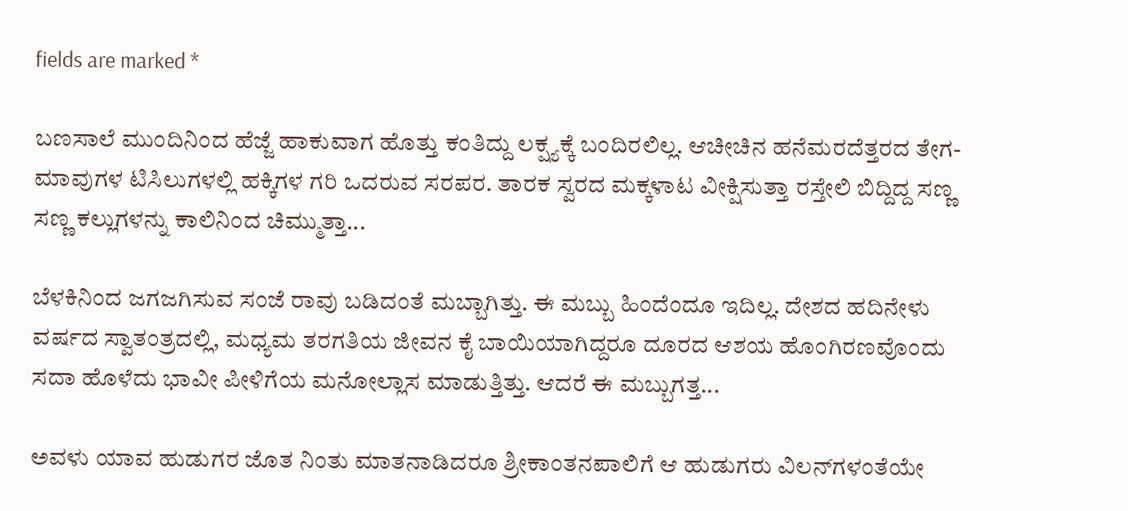fields are marked *

ಬಣಸಾಲೆ ಮುಂದಿನಿಂದ ಹೆಜ್ಜೆ ಹಾಕುವಾಗ ಹೊತ್ತು ಕಂತಿದ್ದು ಲಕ್ಷ್ಯಕ್ಕೆ ಬಂದಿರಲಿಲ್ಲ. ಆಚೀಚಿನ ಹನೆಮರದೆತ್ತರದ ತೇಗ-ಮಾವುಗಳ ಟಿಸಿಲುಗಳಲ್ಲಿ ಹಕ್ಕಿಗಳ ಗರಿ ಒದರುವ ಸರಪರ. ತಾರಕ ಸ್ವರದ ಮಕ್ಕಳಾಟ ವೀಕ್ಷಿಸುತ್ತಾ ರಸ್ತೇಲಿ ಬಿದ್ದಿದ್ದ ಸಣ್ಣ ಸಣ್ಣ ಕಲ್ಲುಗಳನ್ನು ಕಾಲಿನಿಂದ ಚಿಮ್ಮುತ್ತಾ...

ಬೆಳಕಿನಿಂದ ಜಗಜಗಿಸುವ ಸಂಜೆ ರಾವು ಬಡಿದಂತೆ ಮಬ್ಬಾಗಿತ್ತು. ಈ ಮಬ್ಬು ಹಿಂದೆಂದೂ ಇದಿಲ್ಲ. ದೇಶದ ಹದಿನೇಳು ವರ್ಷದ ಸ್ವಾತಂತ್ರದಲ್ಲಿ, ಮಧ್ಯಮ ತರಗತಿಯ ಜೀವನ ಕೈ ಬಾಯಿಯಾಗಿದ್ದರೂ ದೂರದ ಆಶಯ ಹೊಂಗಿರಣವೊಂದು ಸದಾ ಹೊಳೆದು ಭಾವೀ ಪೀಳಿಗೆಯ ಮನೋಲ್ಲಾಸ ಮಾಡುತ್ತಿತ್ತು. ಆದರೆ ಈ ಮಬ್ಬುಗತ್ತ...

ಅವಳು ಯಾವ ಹುಡುಗರ ಜೊತ ನಿಂತು ಮಾತನಾಡಿದರೂ ಶ್ರೀಕಾಂತನಪಾಲಿಗೆ ಆ ಹುಡುಗರು ವಿಲನ್‌ಗಳಂತೆಯೇ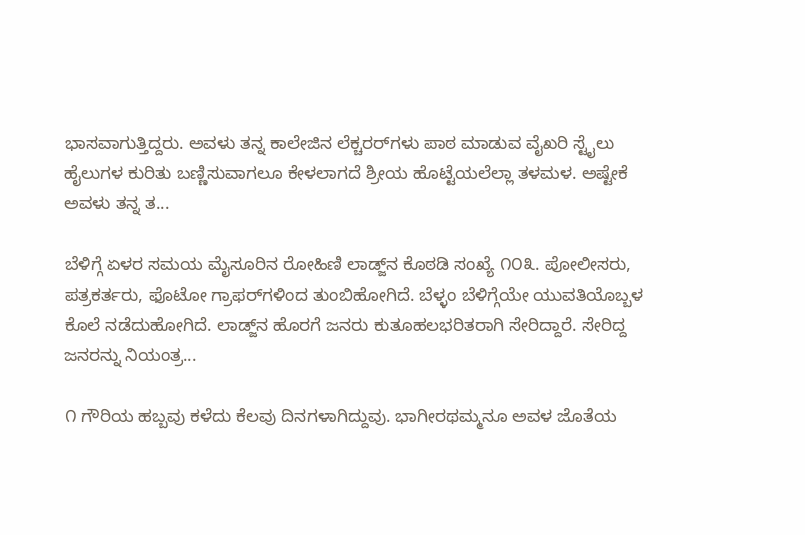ಭಾಸವಾಗುತ್ತಿದ್ದರು. ಅವಳು ತನ್ನ ಕಾಲೇಜಿನ ಲೆಕ್ಚರರ್‌ಗಳು ಪಾಠ ಮಾಡುವ ವೈಖರಿ ಸ್ಟೈಲು ಹೈಲುಗಳ ಕುರಿತು ಬಣ್ಣಿಸುವಾಗಲೂ ಕೇಳಲಾಗದೆ ಶ್ರೀಯ ಹೊಟ್ಟೆಯಲೆಲ್ಲಾ ತಳಮಳ. ಅಷ್ಟೇಕೆ ಅವಳು ತನ್ನ ತ...

ಬೆಳಿಗ್ಗೆ ಏಳರ ಸಮಯ ಮೈಸೂರಿನ ರೋಹಿಣಿ ಲಾಡ್ಜ್‌ನ ಕೊಠಡಿ ಸಂಖ್ಯೆ ೧೦೩. ಪೋಲೀಸರು, ಪತ್ರಕರ್ತರು, ಫೊಟೋ ಗ್ರಾಫರ್‌ಗಳಿಂದ ತುಂಬಿಹೋಗಿದೆ. ಬೆಳ್ಳಂ ಬೆಳಿಗ್ಗೆಯೇ ಯುವತಿಯೊಬ್ಬಳ ಕೊಲೆ ನಡೆದುಹೋಗಿದೆ. ಲಾಡ್ಜ್‌ನ ಹೊರಗೆ ಜನರು ಕುತೂಹಲಭರಿತರಾಗಿ ಸೇರಿದ್ದಾರೆ. ಸೇರಿದ್ದ ಜನರನ್ನು ನಿಯಂತ್ರ...

೧ ಗೌರಿಯ ಹಬ್ಬವು ಕಳೆದು ಕೆಲವು ದಿನಗಳಾಗಿದ್ದುವು. ಭಾಗೀರಥಮ್ಮನೂ ಅವಳ ಜೊತೆಯ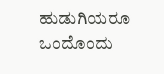ಹುಡುಗಿಯರೂ ಒಂದೊಂದು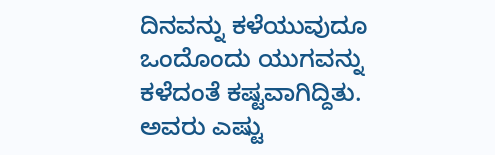ದಿನವನ್ನು ಕಳೆಯುವುದೂ ಒಂದೊಂದು ಯುಗವನ್ನು ಕಳೆದಂತೆ ಕಷ್ಟವಾಗಿದ್ದಿತು. ಅವರು ಎಷ್ಟು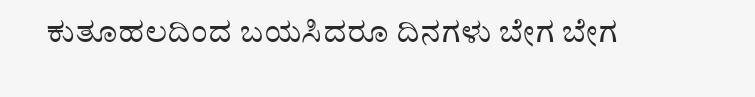ಕುತೂಹಲದಿಂದ ಬಯಸಿದರೂ ದಿನಗಳು ಬೇಗ ಬೇಗ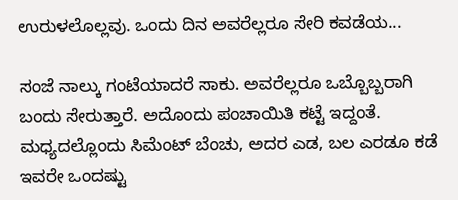ಉರುಳಲೊಲ್ಲವು. ಒಂದು ದಿನ ಅವರೆಲ್ಲರೂ ಸೇರಿ ಕವಡೆಯ...

ಸಂಜೆ ನಾಲ್ಕು ಗಂಟೆಯಾದರೆ ಸಾಕು. ಅವರೆಲ್ಲರೂ ಒಬ್ಬೊಬ್ಬರಾಗಿ ಬಂದು ಸೇರುತ್ತಾರೆ. ಅದೊಂದು ಪಂಚಾಯಿತಿ ಕಟ್ಟೆ ಇದ್ದಂತೆ. ಮಧ್ಯದಲ್ಲೊಂದು ಸಿಮೆಂಟ್ ಬೆಂಚು, ಅದರ ಎಡ, ಬಲ ಎರಡೂ ಕಡೆ ಇವರೇ ಒಂದಷ್ಟು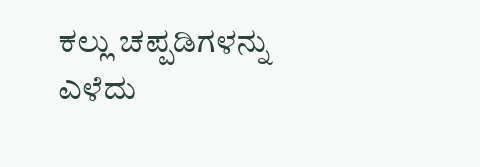ಕಲ್ಲು ಚಪ್ಪಡಿಗಳನ್ನು ಎಳೆದು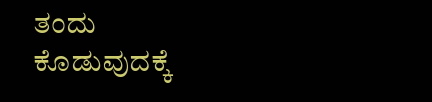ತಂದು ಕೊಡುವುದಕ್ಕೆ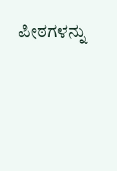ಪೀಠಗಳನ್ನು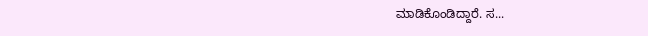ಮಾಡಿಕೊಂಡಿದ್ದಾರೆ. ಸ...